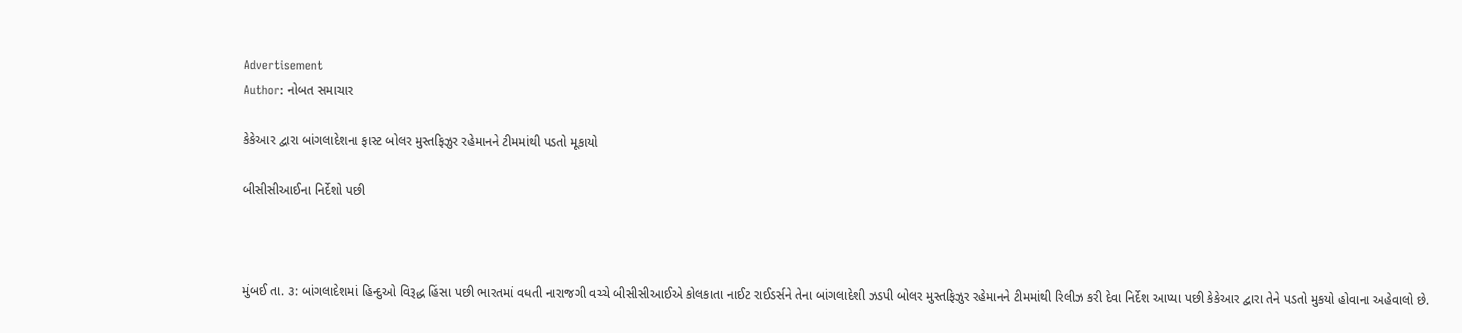Advertisement
Author: નોબત સમાચાર

કેકેઆર દ્વારા બાંગલાદેશના ફાસ્ટ બોલર મુસ્તફિઝુર રહેમાનને ટીમમાંથી પડતો મૂકાયો

બીસીસીઆઈના નિર્દેશો પછી



મુંબઈ તા. ૩: બાંગલાદેશમાં હિન્દુઓ વિરૂદ્ધ હિંસા પછી ભારતમાં વધતી નારાજગી વચ્ચે બીસીસીઆઈએ કોલકાતા નાઈટ રાઈડર્સને તેના બાંગલાદેશી ઝડપી બોલર મુસ્તફિઝુર રહેમાનને ટીમમાંથી રિલીઝ કરી દેવા નિર્દેશ આપ્યા પછી કેકેઆર દ્વારા તેને પડતો મુકયો હોવાના અહેવાલો છે.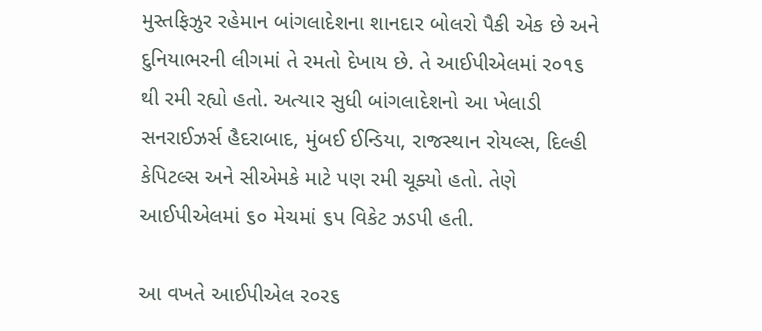મુસ્તફિઝુર રહેમાન બાંગલાદેશના શાનદાર બોલરો પૈકી એક છે અને દુનિયાભરની લીગમાં તે રમતો દેખાય છે. તે આઈપીએલમાં ર૦૧૬ થી રમી રહ્યો હતો. અત્યાર સુધી બાંગલાદેશનો આ ખેલાડી સનરાઈઝર્સ હૈદરાબાદ, મુંબઈ ઈન્ડિયા, રાજસ્થાન રોયલ્સ, દિલ્હી કેપિટલ્સ અને સીએમકે માટે પણ રમી ચૂક્યો હતો. તેણે આઈપીએલમાં ૬૦ મેચમાં ૬પ વિકેટ ઝડપી હતી.

આ વખતે આઈપીએલ ર૦ર૬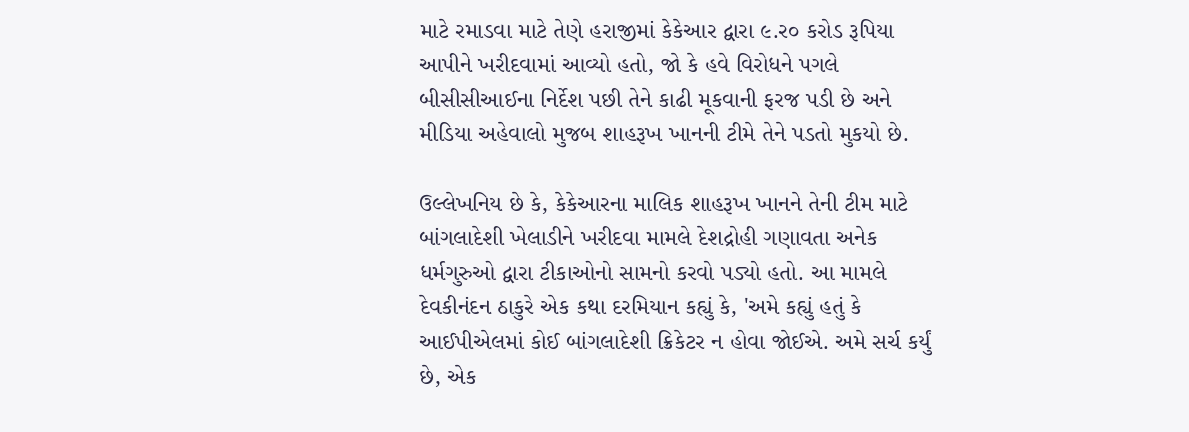માટે રમાડવા માટે તેણે હરાજીમાં કેકેઆર દ્વારા ૯.ર૦ કરોડ રૂપિયા આપીને ખરીદવામાં આવ્યો હતો, જો કે હવે વિરોધને પગલે બીસીસીઆઈના નિર્દેશ પછી તેને કાઢી મૂકવાની ફરજ પડી છે અને મીડિયા અહેવાલો મુજબ શાહરૂખ ખાનની ટીમે તેને પડતો મુકયો છે.

ઉલ્લેખનિય છે કે, કેકેઆરના માલિક શાહરૂખ ખાનને તેની ટીમ માટે બાંગલાદેશી ખેલાડીને ખરીદવા મામલે દેશદ્રોહી ગણાવતા અનેક ધર્મગુરુઓ દ્વારા ટીકાઓનો સામનો કરવો પડ્યો હતો. આ મામલે દેવકીનંદન ઠાકુરે એક કથા દરમિયાન કહ્યું કે, 'અમે કહ્યું હતું કે આઈપીએલમાં કોઈ બાંગલાદેશી ક્રિકેટર ન હોવા જોઈએ. અમે સર્ચ કર્યું છે, એક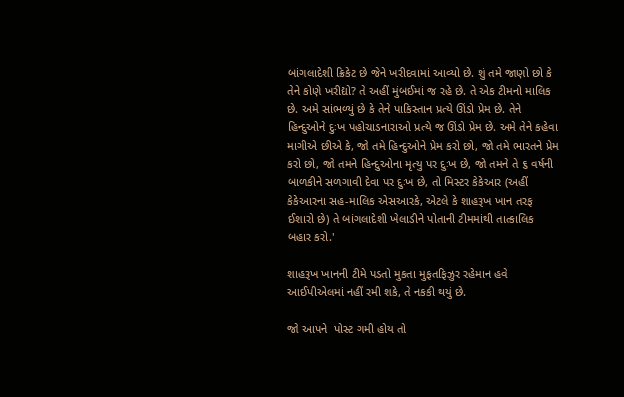બાંગલાદેશી ક્રિકેટ છે જેને ખરીદવામાં આવ્યો છે. શું તમે જાણો છો કે તેને કોણે ખરીદ્યો? તે અહીં મુંબઈમાં જ રહે છે. તે એક ટીમનો માલિક છે. અમે સાંભળ્યું છે કે તેને પાકિસ્તાન પ્રત્યે ઊંડો પ્રેમ છે. તેને હિન્દુઓને દુઃખ પહોચાડનારાઓ પ્રત્યે જ ઊંડો પ્રેમ છે. અમે તેને કહેવા માગીએ છીએ કે, જો તમે હિન્દુઓને પ્રેમ કરો છો, જો તમે ભારતને પ્રેમ કરો છો, જો તમને હિન્દુઓના મૃત્યુ પર દુઃખ છે, જો તમને તે ૬ વર્ષની બાળકીને સળગાવી દેવા પર દુઃખ છે, તો મિસ્ટર કેકેઆર (અહીં કેકેઆરના સહ-માલિક એસઆરકે, એટલે કે શાહરૂખ ખાન તરફ ઈશારો છે) તે બાંગલાદેશી ખેલાડીને પોતાની ટીમમાંથી તાત્કાલિક બહાર કરો.'

શાહરૂખ ખાનની ટીમે પડતો મુકતા મુફતફિઝુર રહેમાન હવે આઈપીએલમાં નહીં રમી શકે, તે નકકી થયું છે.

જો આપને  પોસ્ટ ગમી હોય તો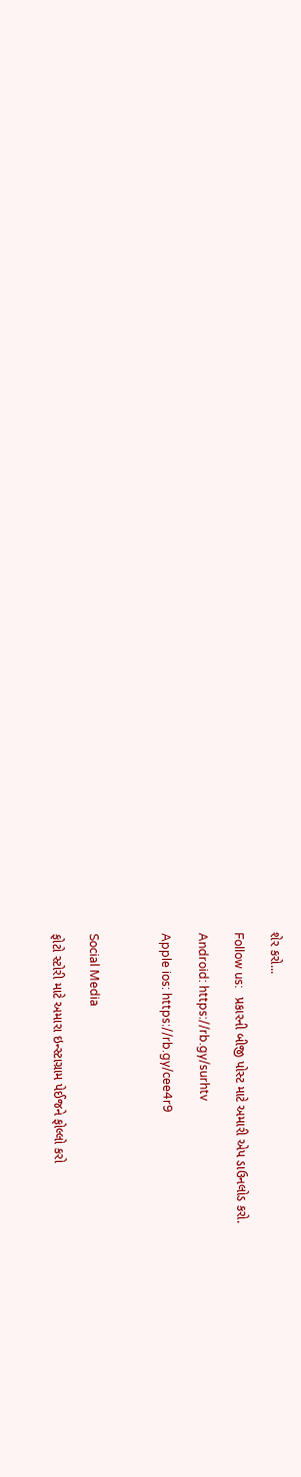શેર કરો...

Follow us:   પ્રકારની બીજી પોસ્ટ માટે અમારી એપ ડાઉનલોડ કરો.

Android: https://rb.gy/surhtv

Apple ios: https://rb.gy/cee4r9



Social Media

ફોટો સ્ટોરી માટે અમારા ઇન્સ્ટાગ્રામ પેઈજને ફોલ્લો કરો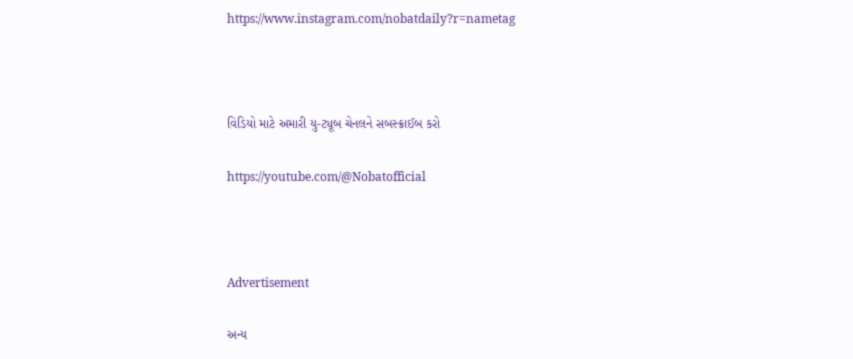https://www.instagram.com/nobatdaily?r=nametag



વિડિયો માટે અમારી યુ-ટ્યૂબ ચેનલને સબસ્ક્રાઈબ કરો

https://youtube.com/@Nobatofficial



Advertisement

અન્ય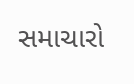સમાચારો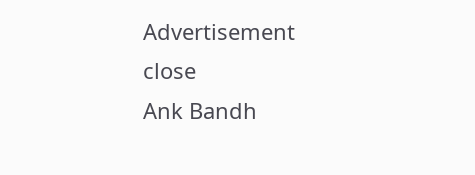Advertisement
close
Ank Bandh